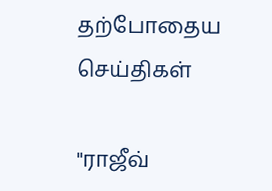தற்போதைய செய்திகள்

"ராஜீவ்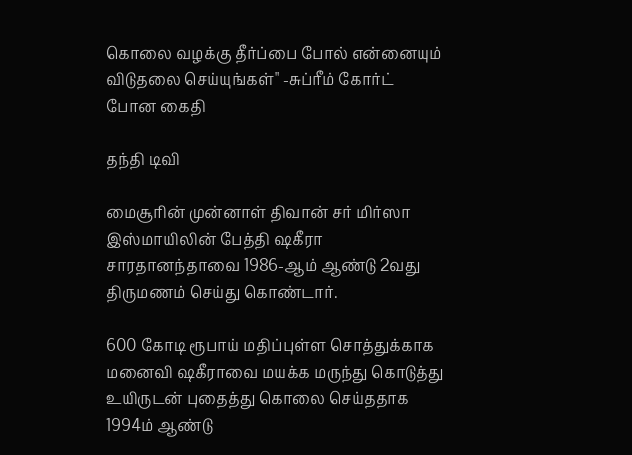கொலை வழக்கு தீர்ப்பை போல் என்னையும் விடுதலை செய்யுங்கள்" -சுப்ரீம் கோர்ட் போன கைதி

தந்தி டிவி

மைசூரின் முன்னாள் திவான் சர் மிர்ஸா இஸ்மாயிலின் பேத்தி ஷகீரா சாரதானந்தாவை 1986-ஆம் ஆண்டு 2வது திருமணம் செய்து கொண்டார்.

600 கோடி ரூபாய் மதிப்புள்ள சொத்துக்காக மனைவி ஷகீராவை மயக்க மருந்து கொடுத்து உயிருடன் புதைத்து கொலை செய்ததாக 1994ம் ஆண்டு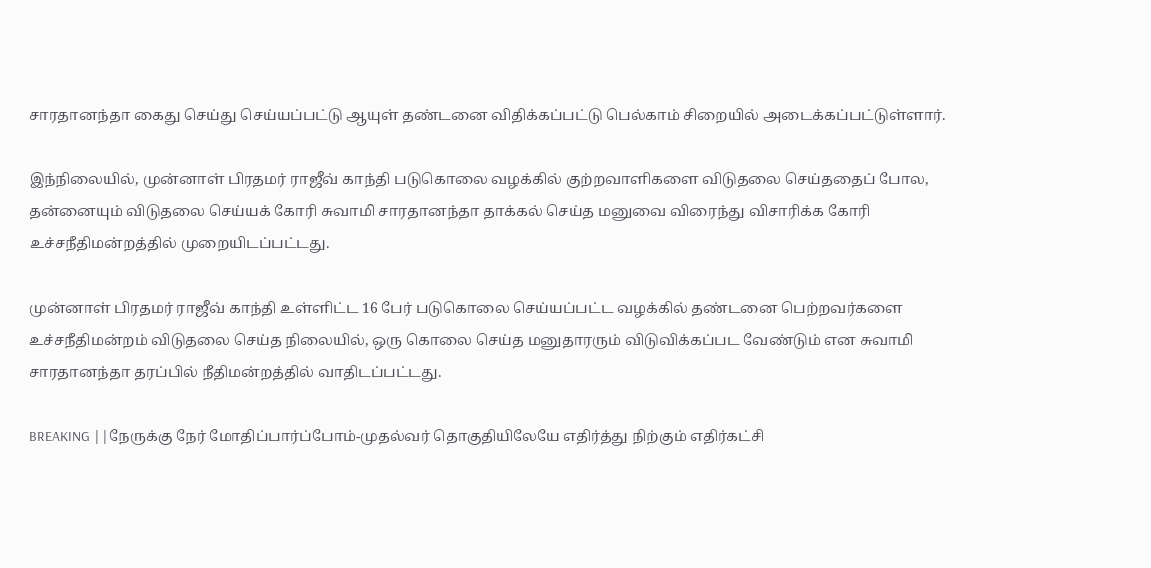சாரதானந்தா கைது செய்து செய்யப்பட்டு ஆயுள் தண்டனை விதிக்கப்பட்டு பெல்காம் சிறையில் அடைக்கப்பட்டுள்ளார்.

இந்நிலையில், முன்னாள் பிரதமர் ராஜீவ் காந்தி படுகொலை வழக்கில் குற்றவாளிகளை விடுதலை செய்ததைப் போல, தன்னையும் விடுதலை செய்யக் கோரி சுவாமி சாரதானந்தா தாக்கல் செய்த மனுவை விரைந்து விசாரிக்க கோரி உச்சநீதிமன்றத்தில் முறையிடப்பட்டது.

முன்னாள் பிரதமர் ராஜீவ் காந்தி உள்ளிட்ட 16 பேர் படுகொலை செய்யப்பட்ட வழக்கில் தண்டனை பெற்றவர்களை உச்சநீதிமன்றம் விடுதலை செய்த நிலையில், ஒரு கொலை செய்த மனுதாரரும் விடுவிக்கப்பட வேண்டும் என சுவாமி சாரதானந்தா தரப்பில் நீதிமன்றத்தில் வாதிடப்பட்டது.

BREAKING ||நேருக்கு நேர் மோதிப்பார்ப்போம்-முதல்வர் தொகுதியிலேயே எதிர்த்து நிற்கும் எதிர்கட்சி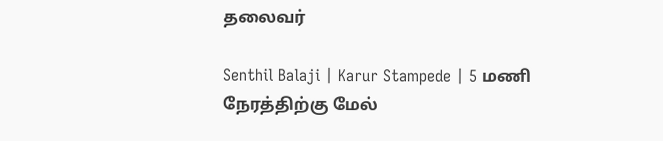தலைவர்

Senthil Balaji | Karur Stampede | 5 மணி நேரத்திற்கு மேல்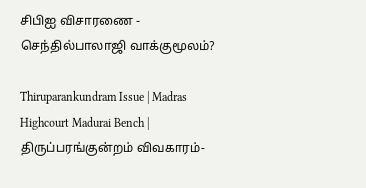சிபிஐ விசாரணை - செந்தில்பாலாஜி வாக்குமூலம்?

Thiruparankundram Issue | Madras Highcourt Madurai Bench | திருப்பரங்குன்றம் விவகாரம்-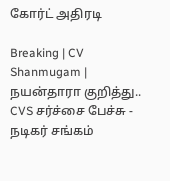கோர்ட் அதிரடி

Breaking | CV Shanmugam | நயன்தாரா குறித்து.. CVS சர்ச்சை பேச்சு - நடிகர் சங்கம்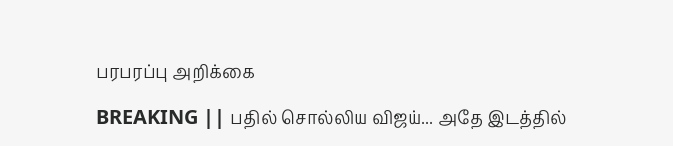பரபரப்பு அறிக்கை

BREAKING || பதில் சொல்லிய விஜய்... அதே இடத்தில்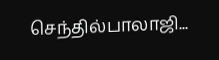செந்தில்பாலாஜி...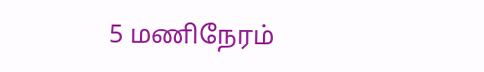5 மணிநேரம்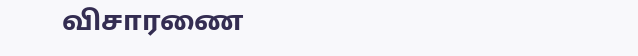விசாரணை